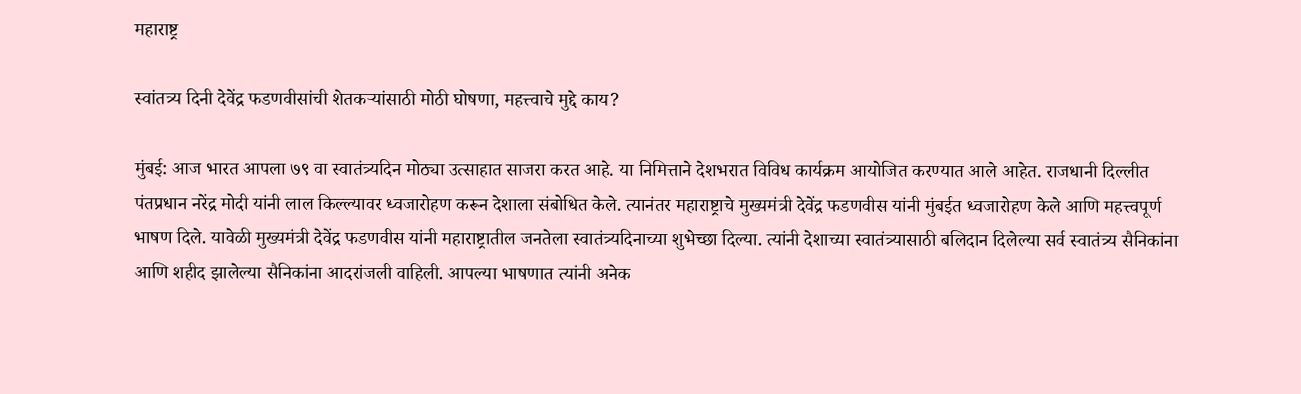महाराष्ट्र

स्वांतत्र्य दिनी देवेंद्र फडणवीसांची शेतकऱ्यांसाठी मोठी घोषणा, महत्त्वाचे मुद्दे काय?

मुंबई: आज भारत आपला ७९ वा स्वातंत्र्यदिन मोठ्या उत्साहात साजरा करत आहे. या निमित्ताने देशभरात विविध कार्यक्रम आयोजित करण्यात आले आहेत. राजधानी दिल्लीत पंतप्रधान नरेंद्र मोदी यांनी लाल किल्ल्यावर ध्वजारोहण करून देशाला संबोधित केले. त्यानंतर महाराष्ट्राचे मुख्यमंत्री देवेंद्र फडणवीस यांनी मुंबईत ध्वजारोहण केले आणि महत्त्वपूर्ण भाषण दिले. यावेळी मुख्यमंत्री देवेंद्र फडणवीस यांनी महाराष्ट्रातील जनतेला स्वातंत्र्यदिनाच्या शुभेच्छा दिल्या. त्यांनी देशाच्या स्वातंत्र्यासाठी बलिदान दिलेल्या सर्व स्वातंत्र्य सैनिकांना आणि शहीद झालेल्या सैनिकांना आदरांजली वाहिली. आपल्या भाषणात त्यांनी अनेक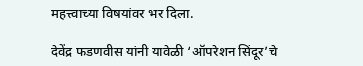महत्त्वाच्या विषयांवर भर दिला.

देवेंद्र फडणवीस यांनी यावेळी ‘ऑपरेशन सिंदूर’चे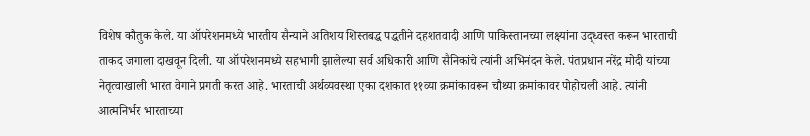विशेष कौतुक केले. या ऑपरेशनमध्ये भारतीय सैन्याने अतिशय शिस्तबद्ध पद्धतीने दहशतवादी आणि पाकिस्तानच्या लक्ष्यांना उद्ध्वस्त करून भारताची ताकद जगाला दाखवून दिली. या ऑपरेशनमध्ये सहभागी झालेल्या सर्व अधिकारी आणि सैनिकांचे त्यांनी अभिनंदन केले. पंतप्रधान नरेंद्र मोदी यांच्या नेतृत्वाखाली भारत वेगाने प्रगती करत आहे. भारताची अर्थव्यवस्था एका दशकात ११व्या क्रमांकावरून चौथ्या क्रमांकावर पोहोचली आहे. त्यांनी आत्मनिर्भर भारताच्या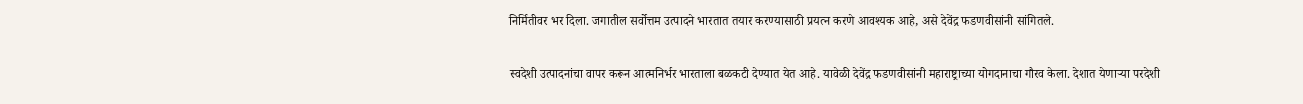निर्मितीवर भर दिला. जगातील सर्वोत्तम उत्पादने भारतात तयार करण्यासाठी प्रयत्न करणे आवश्यक आहे, असे देवेंद्र फडणवीसांनी सांगितले.

स्वदेशी उत्पादनांचा वापर करून आत्मनिर्भर भारताला बळकटी देण्यात येत आहे. यावेळी देवेंद्र फडणवीसांनी महाराष्ट्राच्या योगदानाचा गौरव केला. देशात येणाऱ्या परदेशी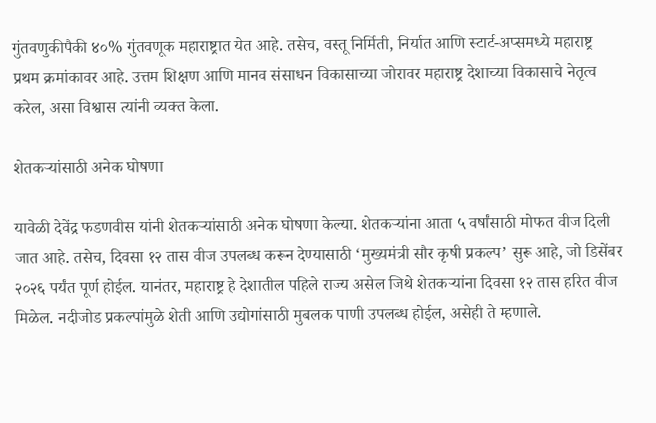गुंतवणुकीपैकी ४०% गुंतवणूक महाराष्ट्रात येत आहे. तसेच, वस्तू निर्मिती, निर्यात आणि स्टार्ट-अप्समध्ये महाराष्ट्र प्रथम क्रमांकावर आहे. उत्तम शिक्षण आणि मानव संसाधन विकासाच्या जोरावर महाराष्ट्र देशाच्या विकासाचे नेतृत्व करेल, असा विश्वास त्यांनी व्यक्त केला.

शेतकऱ्यांसाठी अनेक घोषणा

यावेळी देवेंद्र फडणवीस यांनी शेतकऱ्यांसाठी अनेक घोषणा केल्या. शेतकऱ्यांना आता ५ वर्षांसाठी मोफत वीज दिली जात आहे. तसेच, दिवसा १२ तास वीज उपलब्ध करून देण्यासाठी ‘मुख्यमंत्री सौर कृषी प्रकल्प’ सुरू आहे, जो डिसेंबर २०२६ पर्यंत पूर्ण होईल. यानंतर, महाराष्ट्र हे देशातील पहिले राज्य असेल जिथे शेतकऱ्यांना दिवसा १२ तास हरित वीज मिळेल. नदीजोड प्रकल्पांमुळे शेती आणि उद्योगांसाठी मुबलक पाणी उपलब्ध होईल, असेही ते म्हणाले.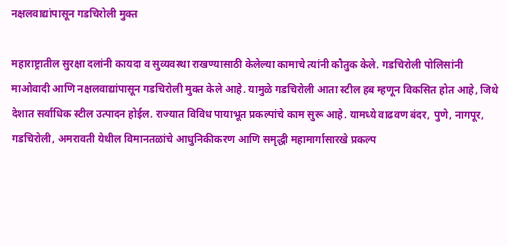नक्षलवाद्यांपासून गडचिरोली मुक्त

महाराष्ट्रातील सुरक्षा दलांनी कायदा व सुव्यवस्था राखण्यासाठी केलेल्या कामाचे त्यांनी कौतुक केले. गडचिरोली पोलिसांनी माओवादी आणि नक्षलवाद्यांपासून गडचिरोली मुक्त केले आहे. यामुळे गडचिरोली आता स्टील हब म्हणून विकसित होत आहे, जिथे देशात सर्वाधिक स्टील उत्पादन होईल. राज्यात विविध पायाभूत प्रकल्पांचे काम सुरू आहे. यामध्ये वाढवण बंदर, पुणे, नागपूर, गडचिरोली, अमरावती येथील विमानतळांचे आधुनिकीकरण आणि समृद्धी महामार्गासारखे प्रकल्प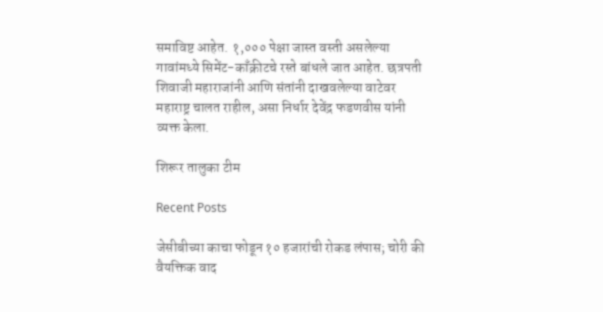समाविष्ट आहेत. १,००० पेक्षा जास्त वस्ती असलेल्या गावांमध्ये सिमेंट-काँक्रीटचे रस्ते बांधले जात आहेत. छत्रपती शिवाजी महाराजांनी आणि संतांनी दाखवलेल्या वाटेवर महाराष्ट्र चालत राहील, असा निर्धार देवेंद्र फडणवीस यांनी व्यक्त केला.

शिरूर तालुका टीम

Recent Posts

जेसीबीच्या काचा फोडून १० हजारांची रोकड लंपास; चोरी की वैयक्तिक वाद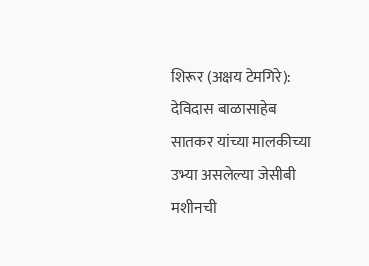शिरूर (अक्षय टेमगिरे): देविदास बाळासाहेब सातकर यांच्या मालकीच्या उभ्या असलेल्या जेसीबी मशीनची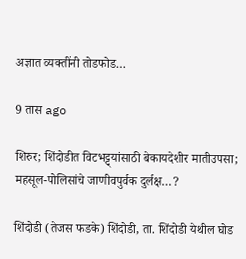अज्ञात व्यक्तींनी तोडफोड…

9 तास ago

शिरुर; शिंदोडीत विटभट्ट्यांसाठी बेकायदेशीर मातीउपसा; महसूल-पोलिसांचे जाणीवपुर्वक दुर्लक्ष…?

शिंदोडी (तेजस फडके) शिंदोडी, ता. शिंदोडी येथील घोड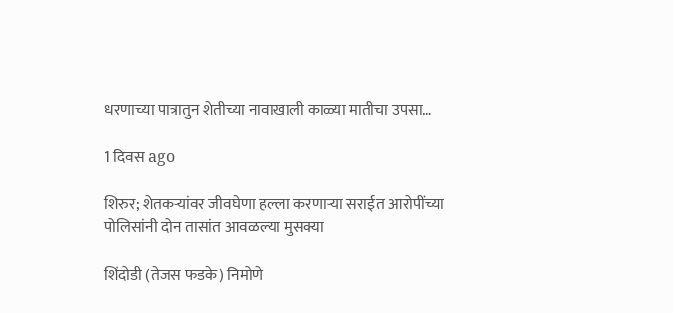धरणाच्या पात्रातुन शेतीच्या नावाखाली काळ्या मातीचा उपसा…

1 दिवस ago

शिरुर; शेतकऱ्यांवर जीवघेणा हल्ला करणाऱ्या सराईत आरोपींच्या पोलिसांनी दोन तासांत आवळल्या मुसक्या

शिंदोडी (तेजस फडके) निमोणे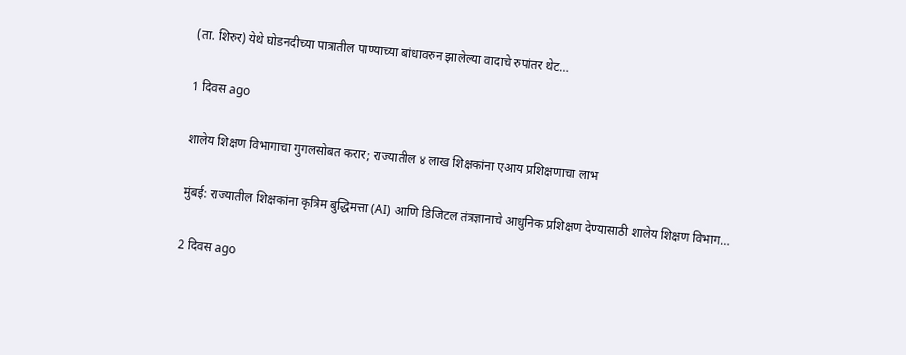(ता. शिरुर) येथे घोडनदीच्या पात्रातील पाण्याच्या बांधावरुन झालेल्या वादाचे रुपांतर थेट…

1 दिवस ago

शालेय शिक्षण विभागाचा गुगलसोबत करार; राज्यातील ४ लाख शिक्षकांना एआय प्रशिक्षणाचा लाभ

मुंबई: राज्यातील शिक्षकांना कृत्रिम बुद्धिमत्ता (AI) आणि डिजिटल तंत्रज्ञानाचे आधुनिक प्रशिक्षण देण्यासाठी शालेय शिक्षण विभाग…

2 दिवस ago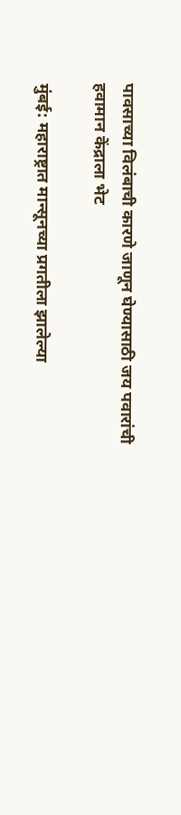पावसाच्या विलंबाची कारणे जाणून घेण्यासाठी जय पवारांची हवामान केंद्राला भेट

मुंबई: महाराष्ट्रात मान्सूनच्या प्रगतीला झालेल्या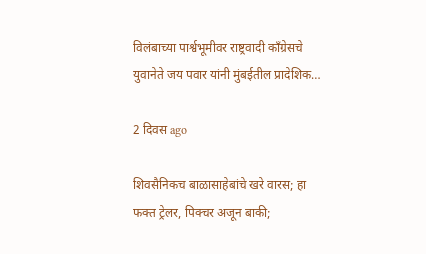विलंबाच्या पार्श्वभूमीवर राष्ट्रवादी काँग्रेसचे युवानेते जय पवार यांनी मुंबईतील प्रादेशिक…

2 दिवस ago

शिवसैनिकच बाळासाहेबांचे खरे वारस; हा फक्त ट्रेलर, पिक्चर अजून बाकी;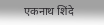एकनाथ शिंदे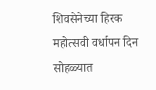शिवसेनेच्या हिरक महोत्सवी वर्धापन दिन सोहळ्यात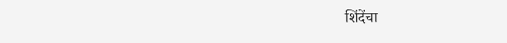शिंदेंचा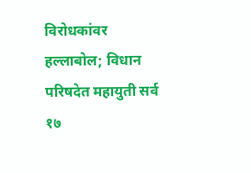विरोधकांवर हल्लाबोल; विधान परिषदेत महायुती सर्व १७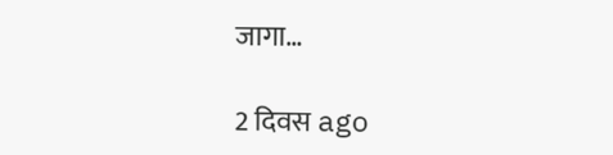जागा…

2 दिवस ago